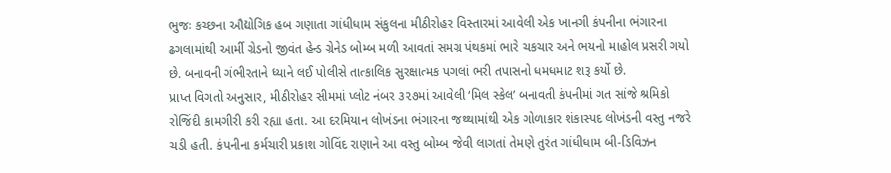ભુજઃ કચ્છના ઔદ્યોગિક હબ ગણાતા ગાંધીધામ સંકુલના મીઠીરોહર વિસ્તારમાં આવેલી એક ખાનગી કંપનીના ભંગારના ઢગલામાંથી આર્મી ગ્રેડનો જીવંત હેન્ડ ગ્રેનેડ બોમ્બ મળી આવતાં સમગ્ર પંથકમાં ભારે ચકચાર અને ભયનો માહોલ પ્રસરી ગયો છે. બનાવની ગંભીરતાને ધ્યાને લઈ પોલીસે તાત્કાલિક સુરક્ષાત્મક પગલાં ભરી તપાસનો ધમધમાટ શરૂ કર્યો છે.
પ્રાપ્ત વિગતો અનુસાર, મીઠીરોહર સીમમાં પ્લોટ નંબર ૩૨૭માં આવેલી ‘મિલ સ્કેલ’ બનાવતી કંપનીમાં ગત સાંજે શ્રમિકો રોજિંદી કામગીરી કરી રહ્યા હતા. આ દરમિયાન લોખંડના ભંગારના જથ્થામાંથી એક ગોળાકાર શંકાસ્પદ લોખંડની વસ્તુ નજરે ચડી હતી. કંપનીના કર્મચારી પ્રકાશ ગોવિંદ રાણાને આ વસ્તુ બોમ્બ જેવી લાગતાં તેમણે તુરંત ગાંધીધામ બી-ડિવિઝન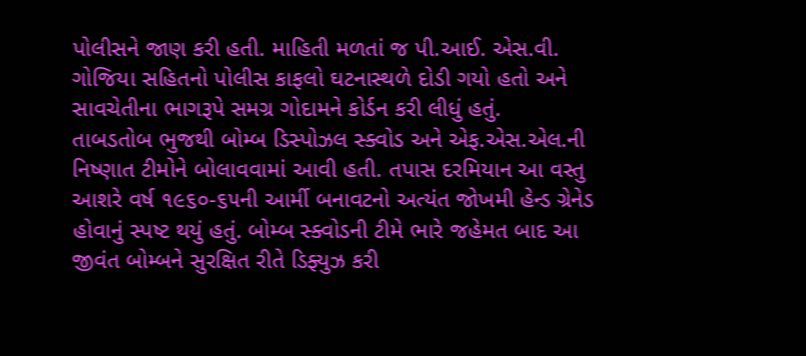પોલીસને જાણ કરી હતી. માહિતી મળતાં જ પી.આઈ. એસ.વી. ગોજિયા સહિતનો પોલીસ કાફલો ઘટનાસ્થળે દોડી ગયો હતો અને સાવચેતીના ભાગરૂપે સમગ્ર ગોદામને કોર્ડન કરી લીધું હતું.
તાબડતોબ ભુજથી બોમ્બ ડિસ્પોઝલ સ્ક્વોડ અને એફ.એસ.એલ.ની નિષ્ણાત ટીમોને બોલાવવામાં આવી હતી. તપાસ દરમિયાન આ વસ્તુ આશરે વર્ષ ૧૯૬૦-૬૫ની આર્મી બનાવટનો અત્યંત જોખમી હેન્ડ ગ્રેનેડ હોવાનું સ્પષ્ટ થયું હતું. બોમ્બ સ્ક્વોડની ટીમે ભારે જહેમત બાદ આ જીવંત બોમ્બને સુરક્ષિત રીતે ડિફ્યુઝ કરી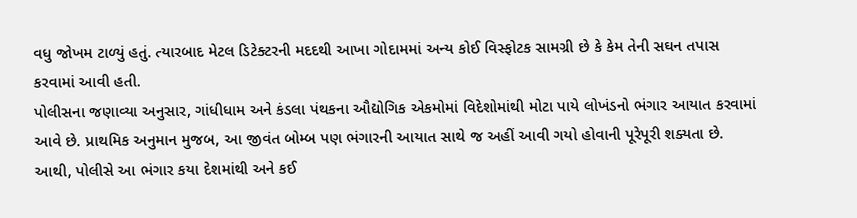વધુ જોખમ ટાળ્યું હતું. ત્યારબાદ મેટલ ડિટેક્ટરની મદદથી આખા ગોદામમાં અન્ય કોઈ વિસ્ફોટક સામગ્રી છે કે કેમ તેની સઘન તપાસ કરવામાં આવી હતી.
પોલીસના જણાવ્યા અનુસાર, ગાંધીધામ અને કંડલા પંથકના ઔદ્યોગિક એકમોમાં વિદેશોમાંથી મોટા પાયે લોખંડનો ભંગાર આયાત કરવામાં આવે છે. પ્રાથમિક અનુમાન મુજબ, આ જીવંત બોમ્બ પણ ભંગારની આયાત સાથે જ અહીં આવી ગયો હોવાની પૂરેપૂરી શક્યતા છે. આથી, પોલીસે આ ભંગાર કયા દેશમાંથી અને કઈ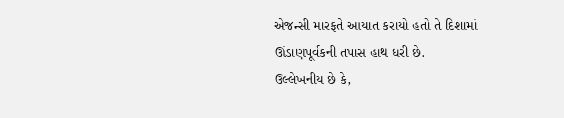એજન્સી મારફતે આયાત કરાયો હતો તે દિશામાં ઊંડાણપૂર્વકની તપાસ હાથ ધરી છે.
ઉલ્લેખનીય છે કે,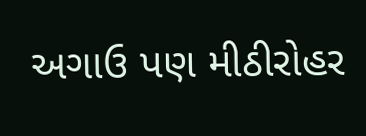અગાઉ પણ મીઠીરોહર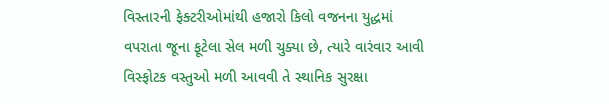વિસ્તારની ફેક્ટરીઓમાંથી હજારો કિલો વજનના યુદ્ધમાં વપરાતા જૂના ફૂટેલા સેલ મળી ચુક્યા છે, ત્યારે વારંવાર આવી વિસ્ફોટક વસ્તુઓ મળી આવવી તે સ્થાનિક સુરક્ષા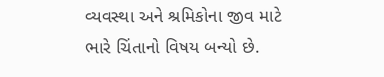વ્યવસ્થા અને શ્રમિકોના જીવ માટે ભારે ચિંતાનો વિષય બન્યો છે.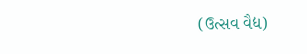(ઉત્સવ વૈદ્ય)